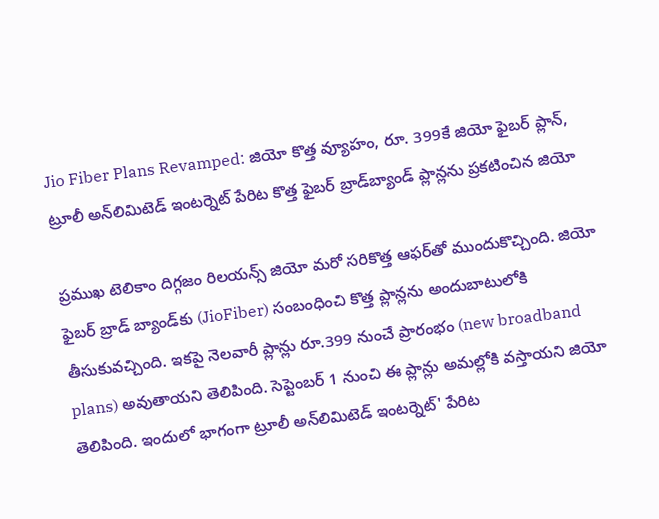Jio Fiber Plans Revamped: జియో కొత్త వ్యూహం, రూ. 399కే జియో ఫైబర్ ప్లాన్, ట్రూలీ అన్‌లిమిటెడ్‌ ఇంటర్నెట్‌ పేరిట కొత్త ఫైబర్‌ బ్రాడ్‌బ్యాండ్‌ ప్లాన్లను ప్రకటించిన జియో

ప్రముఖ టెలికాం దిగ్గజం రిలయన్స్ జియో మరో సరికొత్త ఆఫర్‌తో ముందుకొచ్చింది. జియో ఫైబర్ బ్రాడ్ బ్యాండ్‌కు (JioFiber) సంబంధించి కొత్త ప్లాన్లను అందుబాటులోకి తీసుకువచ్చింది. ఇకపై నెలవారీ ప్లాన్లు రూ.399 నుంచే ప్రారంభం (new broadband plans) అవుతాయని తెలిపింది. సెప్టెంబర్ 1 నుంచి ఈ ప్లాన్లు అమల్లోకి వస్తాయని జియో తెలిపింది. ఇందులో భాగంగా ట్రూలీ అన్‌లిమిటెడ్‌ ఇంటర్నెట్‌' పేరిట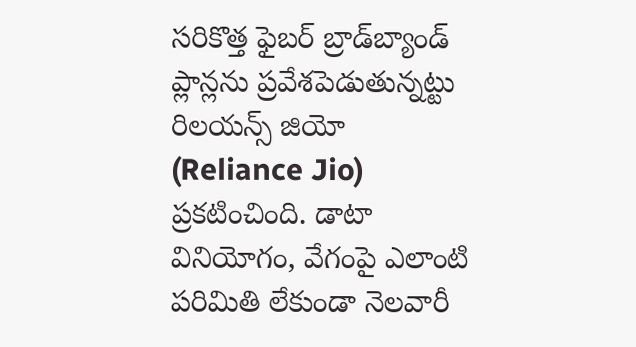సరికొత్త ఫైబర్‌ బ్రాడ్‌బ్యాండ్‌ ప్లాన్లను ప్రవేశపెడుతున్నట్టు రిలయన్స్‌ జియో (Reliance Jio) ప్రకటించింది. డాటా వినియోగం, వేగంపై ఎలాంటి పరిమితి లేకుండా నెలవారీ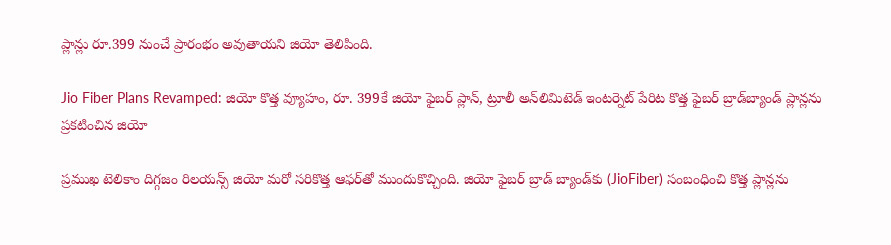ప్లాన్లు రూ.399 నుంచే ప్రారంభం అవుతాయని జియో తెలిపింది.

Jio Fiber Plans Revamped: జియో కొత్త వ్యూహం, రూ. 399కే జియో ఫైబర్ ప్లాన్, ట్రూలీ అన్‌లిమిటెడ్‌ ఇంటర్నెట్‌ పేరిట కొత్త ఫైబర్‌ బ్రాడ్‌బ్యాండ్‌ ప్లాన్లను ప్రకటించిన జియో

ప్రముఖ టెలికాం దిగ్గజం రిలయన్స్ జియో మరో సరికొత్త ఆఫర్‌తో ముందుకొచ్చింది. జియో ఫైబర్ బ్రాడ్ బ్యాండ్‌కు (JioFiber) సంబంధించి కొత్త ప్లాన్లను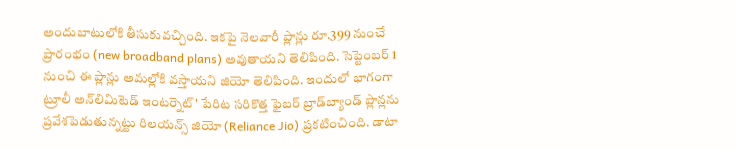అందుబాటులోకి తీసుకువచ్చింది. ఇకపై నెలవారీ ప్లాన్లు రూ.399 నుంచే ప్రారంభం (new broadband plans) అవుతాయని తెలిపింది. సెప్టెంబర్ 1 నుంచి ఈ ప్లాన్లు అమల్లోకి వస్తాయని జియో తెలిపింది. ఇందులో భాగంగా ట్రూలీ అన్‌లిమిటెడ్‌ ఇంటర్నెట్‌' పేరిట సరికొత్త ఫైబర్‌ బ్రాడ్‌బ్యాండ్‌ ప్లాన్లను ప్రవేశపెడుతున్నట్టు రిలయన్స్‌ జియో (Reliance Jio) ప్రకటించింది. డాటా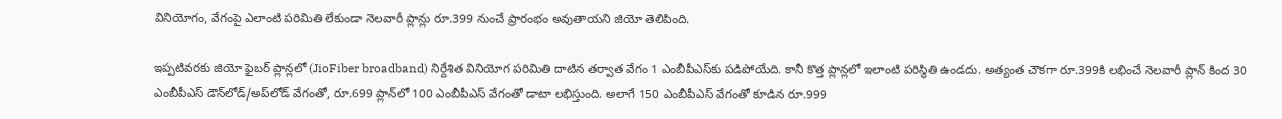వినియోగం, వేగంపై ఎలాంటి పరిమితి లేకుండా నెలవారీ ప్లాన్లు రూ.399 నుంచే ప్రారంభం అవుతాయని జియో తెలిపింది.

ఇప్పటివరకు జియో ఫైబర్‌ ప్లాన్లలో (JioFiber broadband) నిర్దేశిత వినియోగ పరిమితి దాటిన తర్వాత వేగం 1 ఎంబీపీఎస్‌కు పడిపోయేది. కానీ కొత్త ప్లాన్లలో ఇలాంటి పరిస్థితి ఉండదు. అత్యంత చౌకగా రూ.399కి లభించే నెలవారీ ప్లాన్‌ కింద 30 ఎంబీపీఎస్‌ డౌన్‌లోడ్‌/అప్‌లోడ్‌ వేగంతో, రూ.699 ప్లాన్‌లో 100 ఎంబీపీఎస్‌ వేగంతో డాటా లభిస్తుంది. అలాగే 150 ఎంబీపీఎస్‌ వేగంతో కూడిన రూ.999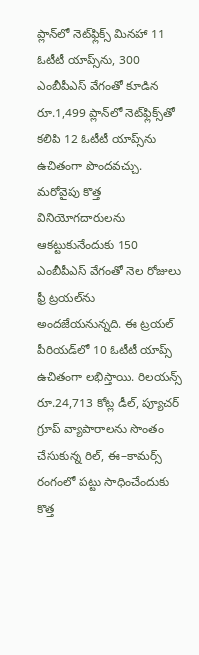ప్లాన్‌లో నెట్‌ఫ్లిక్స్‌ మినహా 11 ఓటీటీ యాప్స్‌ను, 300 ఎంబీపీఎస్‌ వేగంతో కూడిన రూ.1,499 ప్లాన్‌లో నెట్‌ఫ్లిక్స్‌తో కలిపి 12 ఓటీటీ యాప్స్‌ను ఉచితంగా పొందవచ్చు. మరోవైపు కొత్త వినియోగదారులను ఆకట్టుకునేందుకు 150 ఎంబీపీఎస్‌ వేగంతో నెల రోజులు ఫ్రీ ట్రయల్‌ను అందజేయనున్నది. ఈ ట్రయల్‌ పీరియడ్‌లో 10 ఓటీటీ యాప్స్‌ ఉచితంగా లభిస్తాయి. రిలయన్స్ రూ.24,713 కోట్ల డీల్, ప్యూచర్‌ గ్రూప్‌ వ్యాపారాలను సొంతం చేసుకున్న రిల్, ఈ–కామర్స్‌ రంగంలో పట్టు సాధించేందుకు కొత్త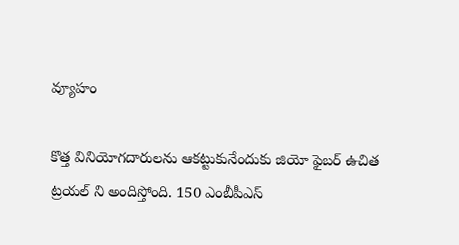వ్యూహం

కొత్త వినియోగదారులను ఆకట్టుకునేందుకు జియో ఫైబర్ ఉచిత ట్రయల్ ని అందిస్తోంది. 150 ఎంబీపీఎస్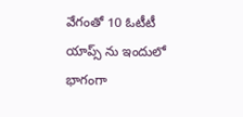వేగంతో 10 ఓటీటీ యాప్స్ ను ఇందులో భాగంగా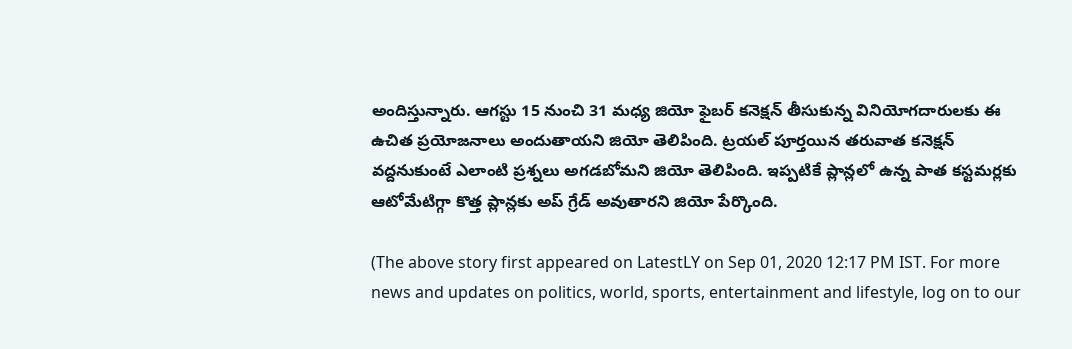అందిస్తున్నారు. ఆగస్టు 15 నుంచి 31 మధ్య జియో ఫైబర్ కనెక్షన్ తీసుకున్న వినియోగదారులకు ఈ ఉచిత ప్రయోజనాలు అందుతాయని జియో తెలిపింది. ట్రయల్ పూర్తయిన తరువాత కనెక్షన్ వద్దనుకుంటే ఎలాంటి ప్రశ్నలు అగడబోమని జియో తెలిపింది. ఇప్పటికే ప్లాన్లలో ఉన్న పాత కస్టమర్లకు ఆటోమేటిగ్గా కొత్త ప్లాన్లకు అప్ గ్రేడ్ అవుతారని జియో పేర్కొంది.

(The above story first appeared on LatestLY on Sep 01, 2020 12:17 PM IST. For more news and updates on politics, world, sports, entertainment and lifestyle, log on to our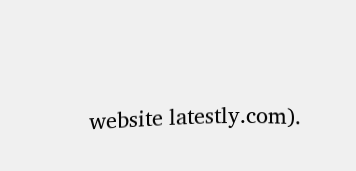website latestly.com).